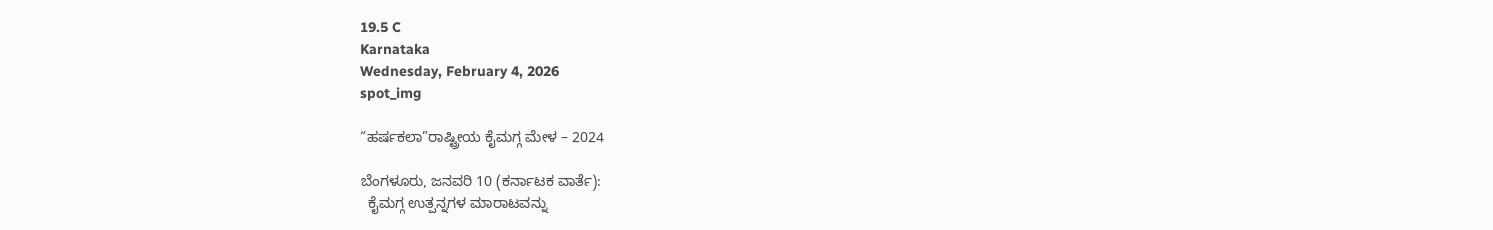19.5 C
Karnataka
Wednesday, February 4, 2026
spot_img

“ಹರ್ಷಕಲಾ”ರಾಷ್ಟ್ರೀಯ ಕೈಮಗ್ಗ ಮೇಳ – 2024

ಬೆಂಗಳೂರು, ಜನವರಿ 10 (ಕರ್ನಾಟಕ ವಾರ್ತೆ):
  ಕೈಮಗ್ಗ ಉತ್ಪನ್ನಗಳ ಮಾರಾಟವನ್ನು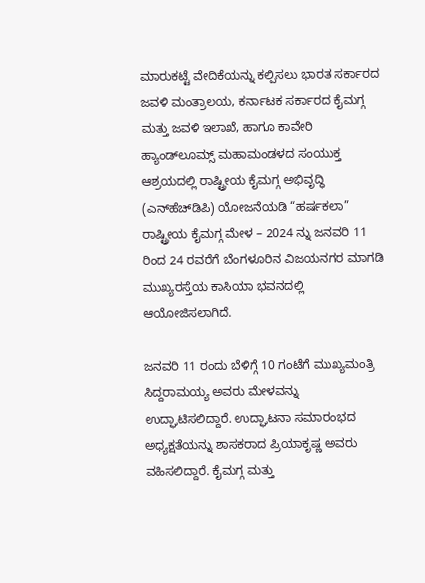ಮಾರುಕಟ್ಟೆ ವೇದಿಕೆಯನ್ನು ಕಲ್ಪಿಸಲು ಭಾರತ ಸರ್ಕಾರದ ಜವಳಿ ಮಂತ್ರಾಲಯ, ಕರ್ನಾಟಕ ಸರ್ಕಾರದ ಕೈಮಗ್ಗ ಮತ್ತು ಜವಳಿ ಇಲಾಖೆ, ಹಾಗೂ ಕಾವೇರಿ ಹ್ಯಾಂಡ್‍ಲೂಮ್ಸ್ ಮಹಾಮಂಡಳದ ಸಂಯುಕ್ತ ಆಶ್ರಯದಲ್ಲಿ ರಾಷ್ಟ್ರೀಯ ಕೈಮಗ್ಗ ಅಭಿವೃದ್ಧಿ (ಎನ್‍ಹೆಚ್‍ಡಿಪಿ) ಯೋಜನೆಯಡಿ “ಹರ್ಷಕಲಾ” ರಾಷ್ಟ್ರೀಯ ಕೈಮಗ್ಗ ಮೇಳ – 2024 ನ್ನು ಜನವರಿ 11 ರಿಂದ 24 ರವರೆಗೆ ಬೆಂಗಳೂರಿನ ವಿಜಯನಗರ ಮಾಗಡಿ ಮುಖ್ಯರಸ್ತೆಯ ಕಾಸಿಯಾ ಭವನದಲ್ಲಿ ಆಯೋಜಿಸಲಾಗಿದೆ.

ಜನವರಿ 11 ರಂದು ಬೆಳಿಗ್ಗೆ 10 ಗಂಟೆಗೆ ಮುಖ್ಯಮಂತ್ರಿ ಸಿದ್ದರಾಮಯ್ಯ ಅವರು ಮೇಳವನ್ನು ಉದ್ಘಾಟಿಸಲಿದ್ದಾರೆ. ಉದ್ಘಾಟನಾ ಸಮಾರಂಭದ ಅಧ್ಯಕ್ಷತೆಯನ್ನು ಶಾಸಕರಾದ ಪ್ರಿಯಾಕೃಷ್ಣ ಅವರು ವಹಿಸಲಿದ್ದಾರೆ. ಕೈಮಗ್ಗ ಮತ್ತು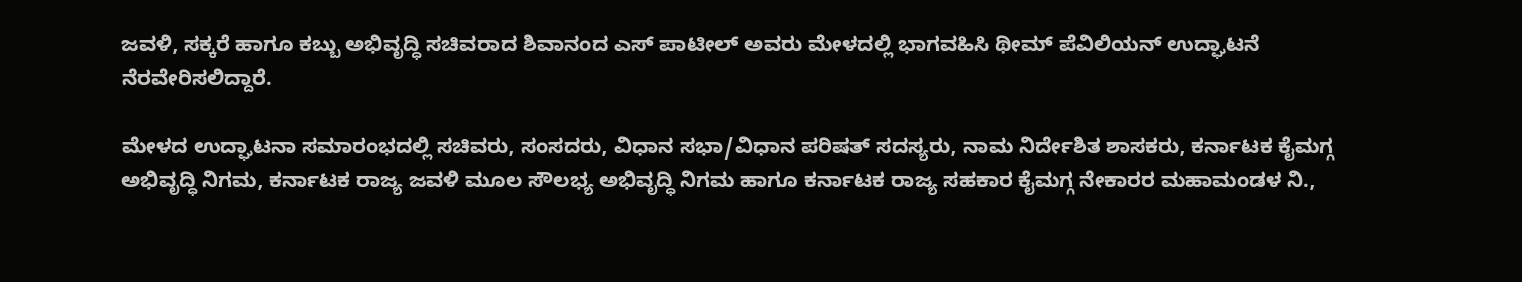ಜವಳಿ, ಸಕ್ಕರೆ ಹಾಗೂ ಕಬ್ಬು ಅಭಿವೃದ್ಧಿ ಸಚಿವರಾದ ಶಿವಾನಂದ ಎಸ್ ಪಾಟೀಲ್ ಅವರು ಮೇಳದಲ್ಲಿ ಭಾಗವಹಿಸಿ ಥೀಮ್ ಪೆವಿಲಿಯನ್ ಉದ್ಘಾಟನೆ ನೆರವೇರಿಸಲಿದ್ದಾರೆ.

ಮೇಳದ ಉದ್ಘಾಟನಾ ಸಮಾರಂಭದಲ್ಲಿ ಸಚಿವರು, ಸಂಸದರು, ವಿಧಾನ ಸಭಾ/ವಿಧಾನ ಪರಿಷತ್ ಸದಸ್ಯರು, ನಾಮ ನಿರ್ದೇಶಿತ ಶಾಸಕರು, ಕರ್ನಾಟಕ ಕೈಮಗ್ಗ ಅಭಿವೃದ್ಧಿ ನಿಗಮ, ಕರ್ನಾಟಕ ರಾಜ್ಯ ಜವಳಿ ಮೂಲ ಸೌಲಭ್ಯ ಅಭಿವೃದ್ಧಿ ನಿಗಮ ಹಾಗೂ ಕರ್ನಾಟಕ ರಾಜ್ಯ ಸಹಕಾರ ಕೈಮಗ್ಗ ನೇಕಾರರ ಮಹಾಮಂಡಳ ನಿ.,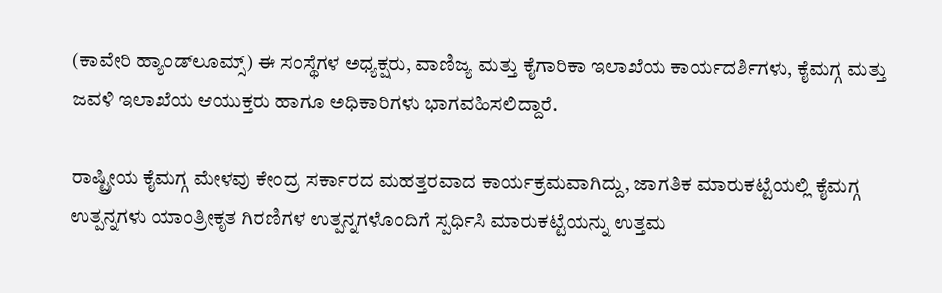(ಕಾವೇರಿ ಹ್ಯಾಂಡ್‍ಲೂಮ್ಸ್) ಈ ಸಂಸ್ಥೆಗಳ ಅಧ್ಯಕ್ಷರು, ವಾಣಿಜ್ಯ ಮತ್ತು ಕೈಗಾರಿಕಾ ಇಲಾಖೆಯ ಕಾರ್ಯದರ್ಶಿಗಳು, ಕೈಮಗ್ಗ ಮತ್ತು ಜವಳಿ ಇಲಾಖೆಯ ಆಯುಕ್ತರು ಹಾಗೂ ಅಧಿಕಾರಿಗಳು ಭಾಗವಹಿಸಲಿದ್ದಾರೆ.

ರಾಷ್ಟ್ರೀಯ ಕೈಮಗ್ಗ ಮೇಳವು ಕೇಂದ್ರ ಸರ್ಕಾರದ ಮಹತ್ತರವಾದ ಕಾರ್ಯಕ್ರಮವಾಗಿದ್ದು, ಜಾಗತಿಕ ಮಾರುಕಟ್ಟೆಯಲ್ಲಿ ಕೈಮಗ್ಗ ಉತ್ಪನ್ನಗಳು ಯಾಂತ್ರೀಕೃತ ಗಿರಣಿಗಳ ಉತ್ಪನ್ನಗಳೊಂದಿಗೆ ಸ್ಪರ್ಧಿಸಿ ಮಾರುಕಟ್ಟೆಯನ್ನು ಉತ್ತಮ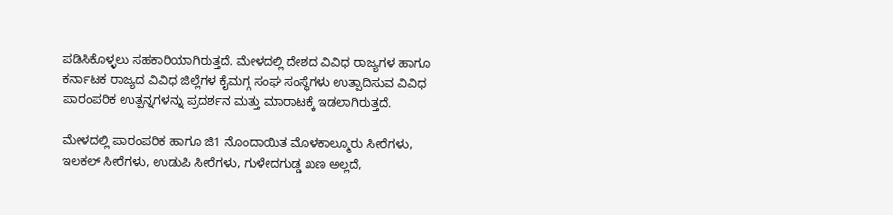ಪಡಿಸಿಕೊಳ್ಳಲು ಸಹಕಾರಿಯಾಗಿರುತ್ತದೆ. ಮೇಳದಲ್ಲಿ ದೇಶದ ವಿವಿಧ ರಾಜ್ಯಗಳ ಹಾಗೂ ಕರ್ನಾಟಕ ರಾಜ್ಯದ ವಿವಿಧ ಜಿಲ್ಲೆಗಳ ಕೈಮಗ್ಗ ಸಂಘ ಸಂಸ್ಥೆಗಳು ಉತ್ಪಾದಿಸುವ ವಿವಿಧ ಪಾರಂಪರಿಕ ಉತ್ಪನ್ನಗಳನ್ನು ಪ್ರದರ್ಶನ ಮತ್ತು ಮಾರಾಟಕ್ಕೆ ಇಡಲಾಗಿರುತ್ತದೆ.

ಮೇಳದಲ್ಲಿ ಪಾರಂಪರಿಕ ಹಾಗೂ ಜಿ1 ನೊಂದಾಯಿತ ಮೊಳಕಾಲ್ಮೂರು ಸೀರೆಗಳು, ಇಲಕಲ್ ಸೀರೆಗಳು, ಉಡುಪಿ ಸೀರೆಗಳು, ಗುಳೇದಗುಡ್ಡ ಖಣ ಅಲ್ಲದೆ,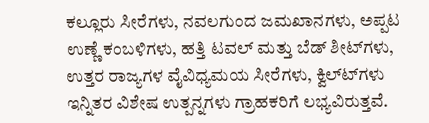ಕಲ್ಲೂರು ಸೀರೆಗಳು, ನವಲಗುಂದ ಜಮಖಾನಗಳು, ಅಪ್ಪಟ ಉಣ್ಣೆ ಕಂಬಳಿಗಳು, ಹತ್ತಿ ಟವಲ್ ಮತ್ತು ಬೆಡ್ ಶೀಟ್‍ಗಳು, ಉತ್ತರ ರಾಜ್ಯಗಳ ವೈವಿಧ್ಯಮಯ ಸೀರೆಗಳು, ಕ್ವಿಲ್ಟ್‍ಗಳು ಇನ್ನಿತರ ವಿಶೇಷ ಉತ್ಪನ್ನಗಳು ಗ್ರಾಹಕರಿಗೆ ಲಭ್ಯವಿರುತ್ತವೆ.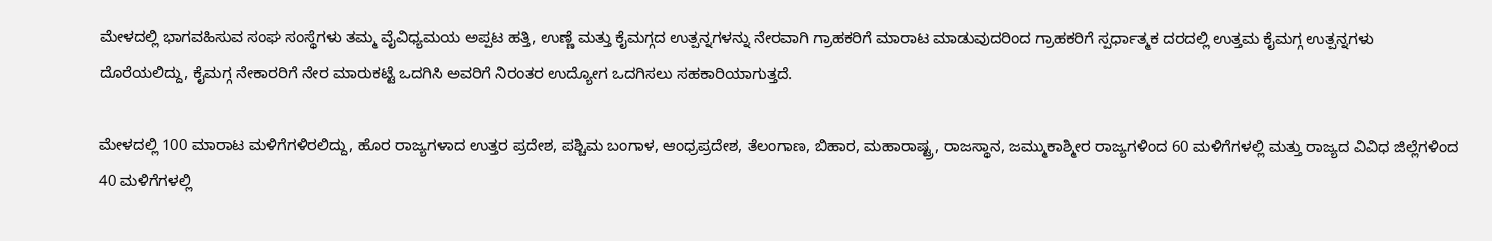ಮೇಳದಲ್ಲಿ ಭಾಗವಹಿಸುವ ಸಂಘ ಸಂಸ್ಥೆಗಳು ತಮ್ಮ ವೈವಿಧ್ಯಮಯ ಅಪ್ಪಟ ಹತ್ತಿ, ಉಣ್ಣೆ ಮತ್ತು ಕೈಮಗ್ಗದ ಉತ್ಪನ್ನಗಳನ್ನು ನೇರವಾಗಿ ಗ್ರಾಹಕರಿಗೆ ಮಾರಾಟ ಮಾಡುವುದರಿಂದ ಗ್ರಾಹಕರಿಗೆ ಸ್ಪರ್ಧಾತ್ಮಕ ದರದಲ್ಲಿ ಉತ್ತಮ ಕೈಮಗ್ಗ ಉತ್ಪನ್ನಗಳು ದೊರೆಯಲಿದ್ದು, ಕೈಮಗ್ಗ ನೇಕಾರರಿಗೆ ನೇರ ಮಾರುಕಟ್ಟೆ ಒದಗಿಸಿ ಅವರಿಗೆ ನಿರಂತರ ಉದ್ಯೋಗ ಒದಗಿಸಲು ಸಹಕಾರಿಯಾಗುತ್ತದೆ.

ಮೇಳದಲ್ಲಿ 100 ಮಾರಾಟ ಮಳಿಗೆಗಳಿರಲಿದ್ದು, ಹೊರ ರಾಜ್ಯಗಳಾದ ಉತ್ತರ ಪ್ರದೇಶ, ಪಶ್ಚಿಮ ಬಂಗಾಳ, ಆಂಧ್ರಪ್ರದೇಶ, ತೆಲಂಗಾಣ, ಬಿಹಾರ, ಮಹಾರಾಷ್ಟ್ರ, ರಾಜಸ್ಥಾನ, ಜಮ್ಮುಕಾಶ್ಮೀರ ರಾಜ್ಯಗಳಿಂದ 60 ಮಳಿಗೆಗಳಲ್ಲಿ ಮತ್ತು ರಾಜ್ಯದ ವಿವಿಧ ಜಿಲ್ಲೆಗಳಿಂದ 40 ಮಳಿಗೆಗಳಲ್ಲಿ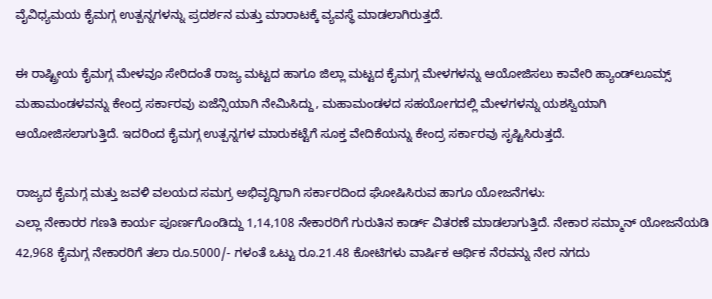ವೈವಿಧ್ಯಮಯ ಕೈಮಗ್ಗ ಉತ್ಪನ್ನಗಳನ್ನು ಪ್ರದರ್ಶನ ಮತ್ತು ಮಾರಾಟಕ್ಕೆ ವ್ಯವಸ್ಥೆ ಮಾಡಲಾಗಿರುತ್ತದೆ.

ಈ ರಾಷ್ಟ್ರೀಯ ಕೈಮಗ್ಗ ಮೇಳವೂ ಸೇರಿದಂತೆ ರಾಜ್ಯ ಮಟ್ಟದ ಹಾಗೂ ಜಿಲ್ಲಾ ಮಟ್ಟದ ಕೈಮಗ್ಗ ಮೇಳಗಳನ್ನು ಆಯೋಜಿಸಲು ಕಾವೇರಿ ಹ್ಯಾಂಡ್‍ಲೂಮ್ಸ್ ಮಹಾಮಂಡಳವನ್ನು ಕೇಂದ್ರ ಸರ್ಕಾರವು ಏಜೆನ್ಸಿಯಾಗಿ ನೇಮಿಸಿದ್ದು, ಮಹಾಮಂಡಳದ ಸಹಯೋಗದಲ್ಲಿ ಮೇಳಗಳನ್ನು ಯಶಸ್ವಿಯಾಗಿ ಆಯೋಜಿಸಲಾಗುತ್ತಿದೆ. ಇದರಿಂದ ಕೈಮಗ್ಗ ಉತ್ಪನ್ನಗಳ ಮಾರುಕಟ್ಟೆಗೆ ಸೂಕ್ತ ವೇದಿಕೆಯನ್ನು ಕೇಂದ್ರ ಸರ್ಕಾರವು ಸೃಷ್ಟಿಸಿರುತ್ತದೆ.

ರಾಜ್ಯದ ಕೈಮಗ್ಗ ಮತ್ತು ಜವಳಿ ವಲಯದ ಸಮಗ್ರ ಅಭಿವೃದ್ಧಿಗಾಗಿ ಸರ್ಕಾರದಿಂದ ಘೋಷಿಸಿರುವ ಹಾಗೂ ಯೋಜನೆಗಳು:
ಎಲ್ಲಾ ನೇಕಾರರ ಗಣತಿ ಕಾರ್ಯ ಪೂರ್ಣಗೊಂಡಿದ್ದು 1,14,108 ನೇಕಾರರಿಗೆ ಗುರುತಿನ ಕಾರ್ಡ್ ವಿತರಣೆ ಮಾಡಲಾಗುತ್ತಿದೆ. ನೇಕಾರ ಸಮ್ಮಾನ್ ಯೋಜನೆಯಡಿ 42,968 ಕೈಮಗ್ಗ ನೇಕಾರರಿಗೆ ತಲಾ ರೂ.5000/- ಗಳಂತೆ ಒಟ್ಟು ರೂ.21.48 ಕೋಟಿಗಳು ವಾರ್ಷಿಕ ಆರ್ಥಿಕ ನೆರವನ್ನು ನೇರ ನಗದು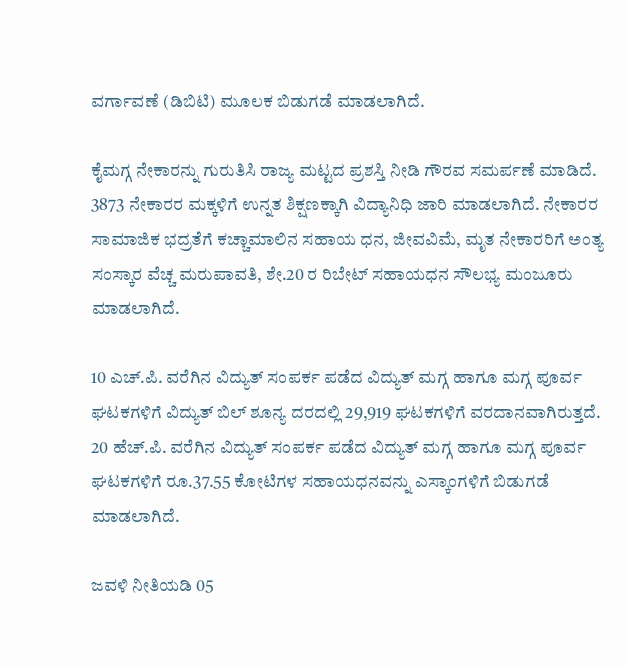ವರ್ಗಾವಣೆ (ಡಿಬಿಟಿ) ಮೂಲಕ ಬಿಡುಗಡೆ ಮಾಡಲಾಗಿದೆ.

ಕೈಮಗ್ಗ ನೇಕಾರನ್ನು ಗುರುತಿಸಿ ರಾಜ್ಯ ಮಟ್ಟದ ಪ್ರಶಸ್ತಿ ನೀಡಿ ಗೌರವ ಸಮರ್ಪಣೆ ಮಾಡಿದೆ. 3873 ನೇಕಾರರ ಮಕ್ಕಳಿಗೆ ಉನ್ನತ ಶಿಕ್ಷಣಕ್ಕಾಗಿ ವಿದ್ಯಾನಿಧಿ ಜಾರಿ ಮಾಡಲಾಗಿದೆ. ನೇಕಾರರ ಸಾಮಾಜಿಕ ಭದ್ರತೆಗೆ ಕಚ್ಚಾಮಾಲಿನ ಸಹಾಯ ಧನ, ಜೀವವಿಮೆ, ಮೃತ ನೇಕಾರರಿಗೆ ಅಂತ್ಯ ಸಂಸ್ಕಾರ ವೆಚ್ಚ ಮರುಪಾವತಿ, ಶೇ.20 ರ ರಿಬೇಟ್ ಸಹಾಯಧನ ಸೌಲಭ್ಯ ಮಂಜೂರು ಮಾಡಲಾಗಿದೆ.

10 ಎಚ್.ಪಿ. ವರೆಗಿನ ವಿದ್ಯುತ್ ಸಂಪರ್ಕ ಪಡೆದ ವಿದ್ಯುತ್ ಮಗ್ಗ ಹಾಗೂ ಮಗ್ಗ ಪೂರ್ವ ಘಟಕಗಳಿಗೆ ವಿದ್ಯುತ್ ಬಿಲ್ ಶೂನ್ಯ ದರದಲ್ಲಿ 29,919 ಘಟಕಗಳಿಗೆ ವರದಾನವಾಗಿರುತ್ತದೆ. 20 ಹೆಚ್.ಪಿ. ವರೆಗಿನ ವಿದ್ಯುತ್ ಸಂಪರ್ಕ ಪಡೆದ ವಿದ್ಯುತ್ ಮಗ್ಗ ಹಾಗೂ ಮಗ್ಗ ಪೂರ್ವ ಘಟಕಗಳಿಗೆ ರೂ.37.55 ಕೋಟಿಗಳ ಸಹಾಯಧನವನ್ನು ಎಸ್ಕಾಂಗಳಿಗೆ ಬಿಡುಗಡೆ ಮಾಡಲಾಗಿದೆ.

ಜವಳಿ ನೀತಿಯಡಿ 05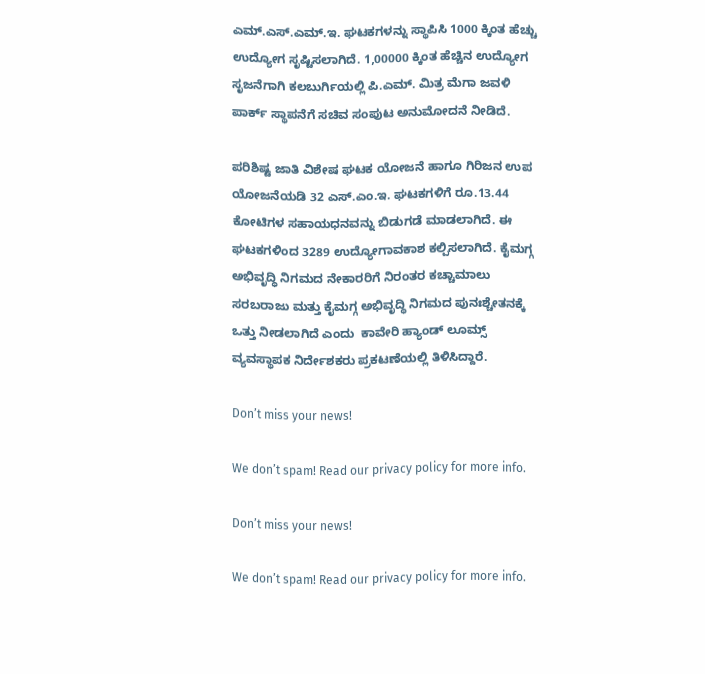ಎಮ್.ಎಸ್.ಎಮ್.ಇ. ಘಟಕಗಳನ್ನು ಸ್ಥಾಪಿಸಿ 1000 ಕ್ಕಿಂತ ಹೆಚ್ಚು ಉದ್ಯೋಗ ಸೃಷ್ಟಿಸಲಾಗಿದೆ. 1,00000 ಕ್ಕಿಂತ ಹೆಚ್ಚಿನ ಉದ್ಯೋಗ ಸೃಜನೆಗಾಗಿ ಕಲಬುರ್ಗಿಯಲ್ಲಿ ಪಿ.ಎಮ್. ಮಿತ್ರ ಮೆಗಾ ಜವಳಿ ಪಾರ್ಕ್ ಸ್ಥಾಪನೆಗೆ ಸಚಿವ ಸಂಪುಟ ಅನುಮೋದನೆ ನೀಡಿದೆ.

ಪರಿಶಿಷ್ಟ ಜಾತಿ ವಿಶೇಷ ಘಟಕ ಯೋಜನೆ ಹಾಗೂ ಗಿರಿಜನ ಉಪ ಯೋಜನೆಯಡಿ 32 ಎಸ್.ಎಂ.ಇ. ಘಟಕಗಳಿಗೆ ರೂ.13.44 ಕೋಟಿಗಳ ಸಹಾಯಧನವನ್ನು ಬಿಡುಗಡೆ ಮಾಡಲಾಗಿದೆ. ಈ ಘಟಕಗಳಿಂದ 3289 ಉದ್ಯೋಗಾವಕಾಶ ಕಲ್ಪಿಸಲಾಗಿದೆ. ಕೈಮಗ್ಗ ಅಭಿವೃದ್ಧಿ ನಿಗಮದ ನೇಕಾರರಿಗೆ ನಿರಂತರ ಕಚ್ಚಾಮಾಲು ಸರಬರಾಜು ಮತ್ತು ಕೈಮಗ್ಗ ಅಭಿವೃದ್ಧಿ ನಿಗಮದ ಪುನಃಶ್ಚೇತನಕ್ಕೆ ಒತ್ತು ನೀಡಲಾಗಿದೆ ಎಂದು  ಕಾವೇರಿ ಹ್ಯಾಂಡ್ ಲೂಮ್ಸ್ ವ್ಯವಸ್ಥಾಪಕ ನಿರ್ದೇಶಕರು ಪ್ರಕಟಣೆಯಲ್ಲಿ ತಿಳಿಸಿದ್ದಾರೆ.

Don’t miss your news!

We don’t spam! Read our privacy policy for more info.

Don’t miss your news!

We don’t spam! Read our privacy policy for more info.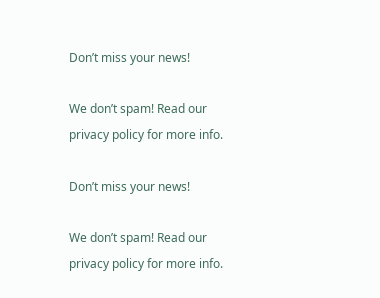Don’t miss your news!

We don’t spam! Read our privacy policy for more info.

Don’t miss your news!

We don’t spam! Read our privacy policy for more info.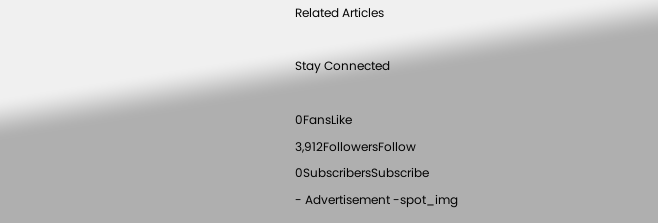Related Articles

Stay Connected

0FansLike
3,912FollowersFollow
0SubscribersSubscribe
- Advertisement -spot_img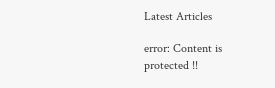Latest Articles

error: Content is protected !!